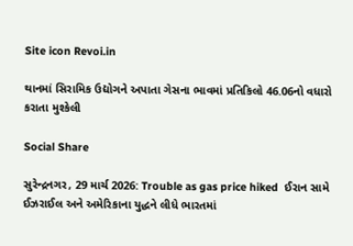Site icon Revoi.in

થાનમાં સિરામિક ઉદ્યોગને અપાતા ગેસના ભાવમાં પ્રતિકિલો 46.06નો વધારો કરાતા મુશ્કેલી

Social Share

સુરેન્દ્રનગર, 29 માર્ચ 2026: Trouble as gas price hiked  ઈરાન સામે ઈઝરાઈલ અને અમેરિકાના યુદ્ધને લીધે ભારતમાં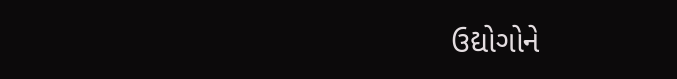ઉદ્યોગોને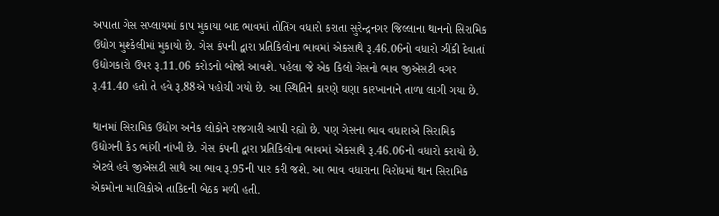અપાતા ગેસ સપ્લાયમાં કાપ મુકાયા બાદ ભાવમાં તોતિંગ વધારો કરાતા સુરેન્દ્રનગર જિલ્લાના થાનનો સિરામિક ઉદ્યોગ મુશ્કેલીમાં મુકાયો છે. ગેસ કંપની દ્વારા પ્રતિકિલોના ભાવમાં એકસાથે રૂ.46.06નો વધારો ઝીંકી દેવાતાં ઉદ્યોગકારો ઉપર રૂ.11.06 કરોડનો બોજો આવશે. પહેલા જે એક કિલો ગેસનો ભાવ જીએસટી વગર રૂ.41.40 હતો તે હવે રૂ.88એ પહોચી ગયો છે. આ સ્થિતિને કારણે ઘણા કારખાનાને તાળા લાગી ગયા છે.

થાનમાં સિરામિક ઉદ્યોગ અનેક લોકોને રાજગારી આપી રહ્યો છે. પણ ગેસના ભાવ વધારાએ સિરામિક ઉદ્યોગની કેડ ભાંગી નાંખી છે. ગેસ કંપની દ્વારા પ્રતિકિલોના ભાવમાં એકસાથે રૂ.46.06નો વધારો કરાયો છે. એટલે હવે જીએસટી સાથે આ ભાવ રૂ.95ની પાર કરી જશે. આ ભાવ વધારાના વિરોધમાં થાન સિરામિક એકમોના માલિકોએ તાકિદની બેઠક મળી હતી.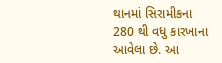થાનમાં સિરામીકના 280 થી વધુ કારખાના આવેલા છે. આ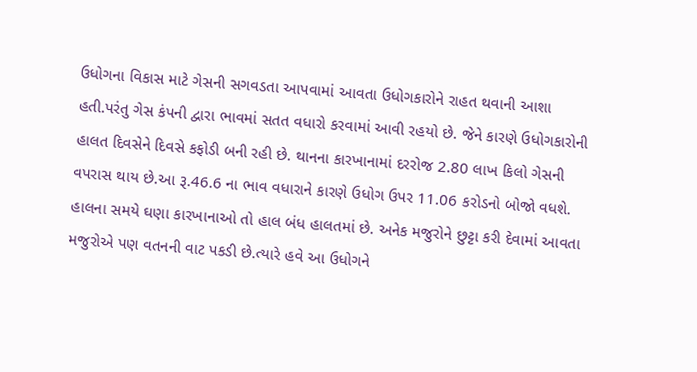ઉધોગના વિકાસ માટે ગેસની સગવડતા આપવામાં આવતા ઉધોગકારોને રાહત થવાની આશા હતી.પરંતુ ગેસ કંપની દ્વારા ભાવમાં સતત વધારો કરવામાં આવી રહયો છે. જેને કારણે ઉધોગકારોની હાલત દિવસેને દિવસે કફોડી બની રહી છે. થાનના કારખાનામાં દરરોજ 2.80 લાખ કિલો ગેસની વપરાસ થાય છે.આ રૂ.46.6 ના ભાવ વધારાને કારણે ઉધોગ ઉપર 11.06 કરોડનો બોજો વધશે. હાલના સમયે ઘણા કારખાનાઓ તો હાલ બંધ હાલતમાં છે. અનેક મજુરોને છુટ્ટા કરી દેવામાં આવતા મજુરોએ પણ વતનની વાટ પકડી છે.ત્યારે હવે આ ઉધોગને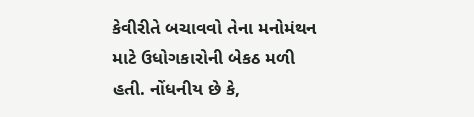કેવીરીતે બચાવવો તેના મનોમંથન માટે ઉધોગકારોની બેકઠ મળી હતી. નોંધનીય છે કે,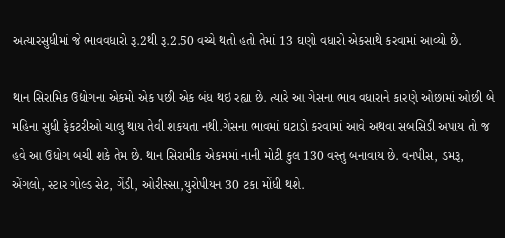અત્યારસુધીમાં જે ભાવવધારો રૂ.2થી રૂ.2.50 વચ્ચે થતો હતો તેમાં 13 ઘણો વધારો એકસાથે કરવામાં આવ્યો છે.

થાન સિરામિક ઉદ્યોગના એકમો એક પછી એક બંધ થઇ રહ્યા છે. ત્યારે આ ગેસના ભાવ વધારાને કારણે ઓછામાં ઓછી બે મહિના સુધી ફેકટરીઓ ચાલુ થાય તેવી શકયતા નથી.ગેસના ભાવમાં ઘટાડો કરવામાં આવે અથવા સબસિડી અપાય તો જ હવે આ ઉધોગ બચી શકે તેમ છે. થાન સિરામીક એકમમાં નાની મોટી કુલ 130 વસ્તુ બનાવાય છે. વનપીસ, ડમરૂ, એંગલો, સ્ટાર ગોલ્ડ સેટ, ગેંડી, ઓરીસ્સા,યુરોપીયન 30 ટકા મોંધી થશે.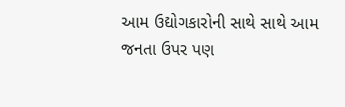આમ ઉદ્યોગકારોની સાથે સાથે આમ જનતા ઉપર પણ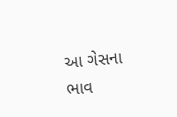આ ગેસના ભાવ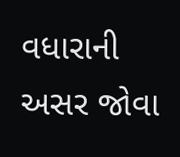વધારાની અસર જોવા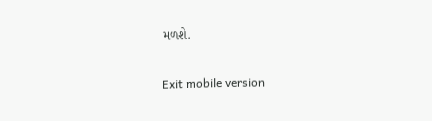મળશે.

Exit mobile version